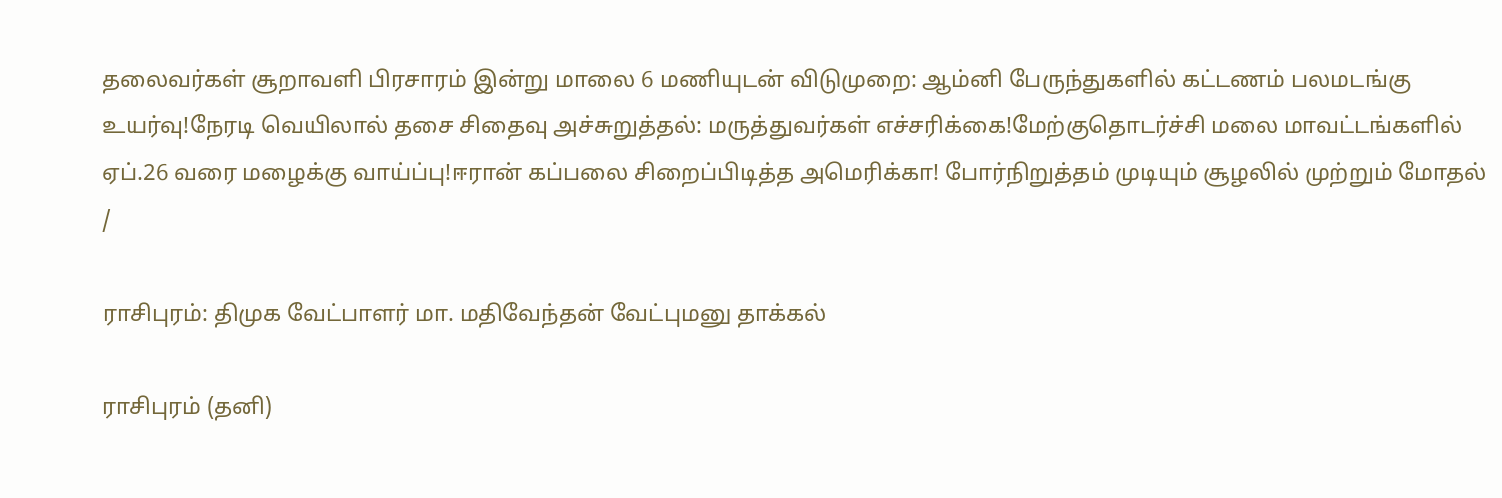தலைவர்கள் சூறாவளி பிரசாரம் இன்று மாலை 6 மணியுடன் விடுமுறை: ஆம்னி பேருந்துகளில் கட்டணம் பலமடங்கு உயர்வு!நேரடி வெயிலால் தசை சிதைவு அச்சுறுத்தல்: மருத்துவர்கள் எச்சரிக்கை!மேற்குதொடர்ச்சி மலை மாவட்டங்களில் ஏப்.26 வரை மழைக்கு வாய்ப்பு!ஈரான் கப்பலை சிறைப்பிடித்த அமெரிக்கா! போர்நிறுத்தம் முடியும் சூழலில் முற்றும் மோதல்
/

ராசிபுரம்: திமுக வேட்பாளர் மா. மதிவேந்தன் வேட்புமனு தாக்கல்

ராசிபுரம் (தனி)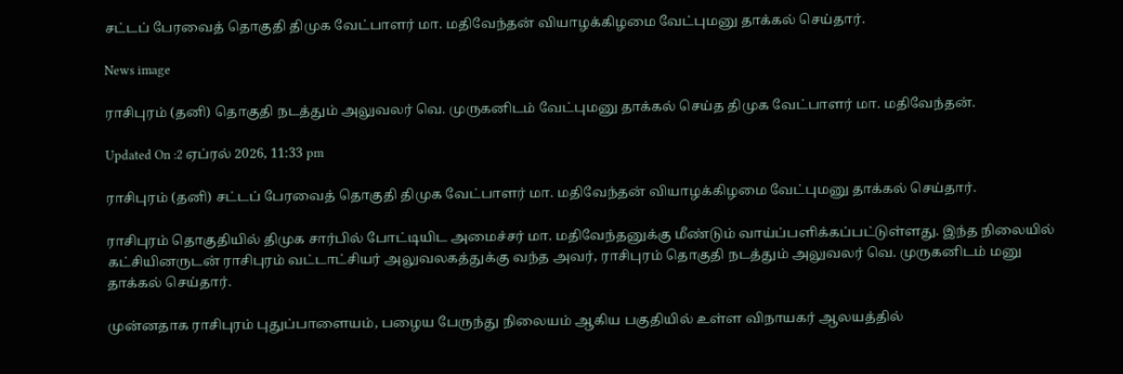சட்டப் பேரவைத் தொகுதி திமுக வேட்பாளர் மா. மதிவேந்தன் வியாழக்கிழமை வேட்புமனு தாக்கல் செய்தார்.

News image

ராசிபுரம் (தனி) தொகுதி நடத்தும் அலுவலர் வெ. முருகனிடம் வேட்புமனு தாக்கல் செய்த திமுக வேட்பாளர் மா. மதிவேந்தன்.

Updated On :2 ஏப்ரல் 2026, 11:33 pm

ராசிபுரம் (தனி) சட்டப் பேரவைத் தொகுதி திமுக வேட்பாளர் மா. மதிவேந்தன் வியாழக்கிழமை வேட்புமனு தாக்கல் செய்தார்.

ராசிபுரம் தொகுதியில் திமுக சார்பில் போட்டியிட அமைச்சர் மா. மதிவேந்தனுக்கு மீண்டும் வாய்ப்பளிக்கப்பட்டுள்ளது. இந்த நிலையில் கட்சியினருடன் ராசிபுரம் வட்டாட்சியர் அலுவலகத்துக்கு வந்த அவர், ராசிபுரம் தொகுதி நடத்தும் அலுவலர் வெ. முருகனிடம் மனு தாக்கல் செய்தார்.

முன்னதாக ராசிபுரம் புதுப்பாளையம், பழைய பேருந்து நிலையம் ஆகிய பகுதியில் உள்ள விநாயகர் ஆலயத்தில்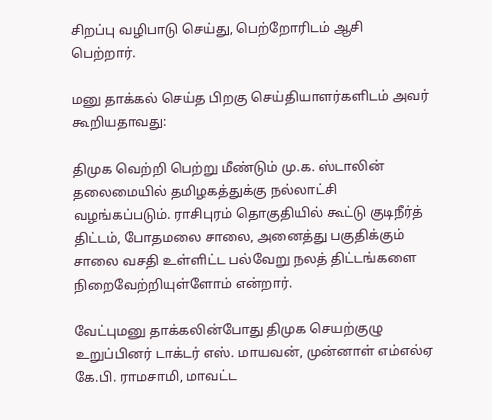சிறப்பு வழிபாடு செய்து, பெற்றோரிடம் ஆசி பெற்றார்.

மனு தாக்கல் செய்த பிறகு செய்தியாளர்களிடம் அவர் கூறியதாவது:

திமுக வெற்றி பெற்று மீண்டும் மு.க. ஸ்டாலின் தலைமையில் தமிழகத்துக்கு நல்லாட்சி வழங்கப்படும். ராசிபுரம் தொகுதியில் கூட்டு குடிநீர்த் திட்டம், போதமலை சாலை, அனைத்து பகுதிக்கும் சாலை வசதி உள்ளிட்ட பல்வேறு நலத் திட்டங்களை நிறைவேற்றியுள்ளோம் என்றார்.

வேட்புமனு தாக்கலின்போது திமுக செயற்குழு உறுப்பினர் டாக்டர் எஸ். மாயவன், முன்னாள் எம்எல்ஏ கே.பி. ராமசாமி, மாவட்ட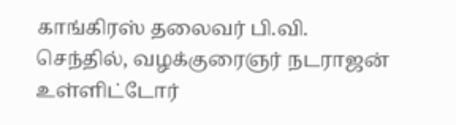காங்கிரஸ் தலைவர் பி.வி. செந்தில், வழக்குரைஞர் நடராஜன் உள்ளிட்டோர்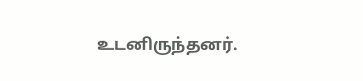உடனிருந்தனர்.